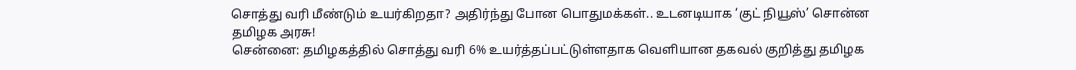சொத்து வரி மீண்டும் உயர்கிறதா? அதிர்ந்து போன பொதுமக்கள்.. உடனடியாக ‘குட் நியூஸ்’ சொன்ன தமிழக அரசு!
சென்னை: தமிழகத்தில் சொத்து வரி 6% உயர்த்தப்பட்டுள்ளதாக வெளியான தகவல் குறித்து தமிழக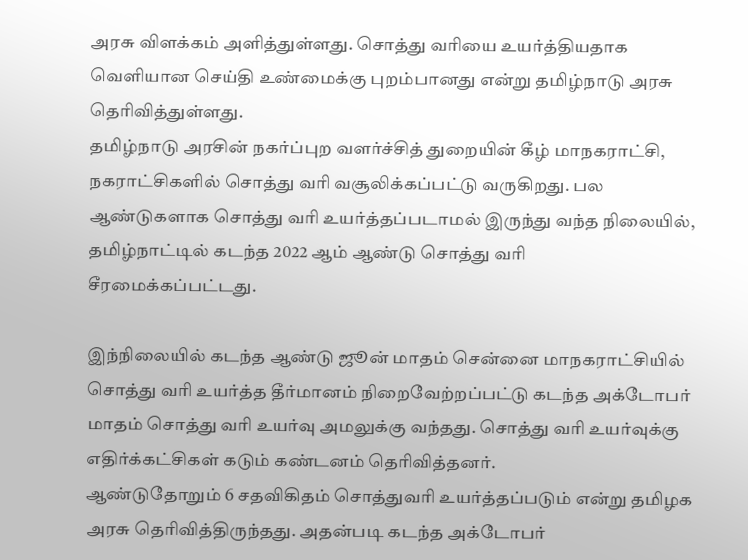அரசு விளக்கம் அளித்துள்ளது. சொத்து வரியை உயர்த்தியதாக வெளியான செய்தி உண்மைக்கு புறம்பானது என்று தமிழ்நாடு அரசு தெரிவித்துள்ளது.
தமிழ்நாடு அரசின் நகர்ப்புற வளர்ச்சித் துறையின் கீழ் மாநகராட்சி, நகராட்சிகளில் சொத்து வரி வசூலிக்கப்பட்டு வருகிறது. பல ஆண்டுகளாக சொத்து வரி உயர்த்தப்படாமல் இருந்து வந்த நிலையில், தமிழ்நாட்டில் கடந்த 2022 ஆம் ஆண்டு சொத்து வரி சீரமைக்கப்பட்டது.

இந்நிலையில் கடந்த ஆண்டு ஜூன் மாதம் சென்னை மாநகராட்சியில் சொத்து வரி உயர்த்த தீர்மானம் நிறைவேற்றப்பட்டு கடந்த அக்டோபர் மாதம் சொத்து வரி உயர்வு அமலுக்கு வந்தது. சொத்து வரி உயர்வுக்கு எதிர்க்கட்சிகள் கடும் கண்டனம் தெரிவித்தனர்.
ஆண்டுதோறும் 6 சதவிகிதம் சொத்துவரி உயர்த்தப்படும் என்று தமிழக அரசு தெரிவித்திருந்தது. அதன்படி கடந்த அக்டோபர்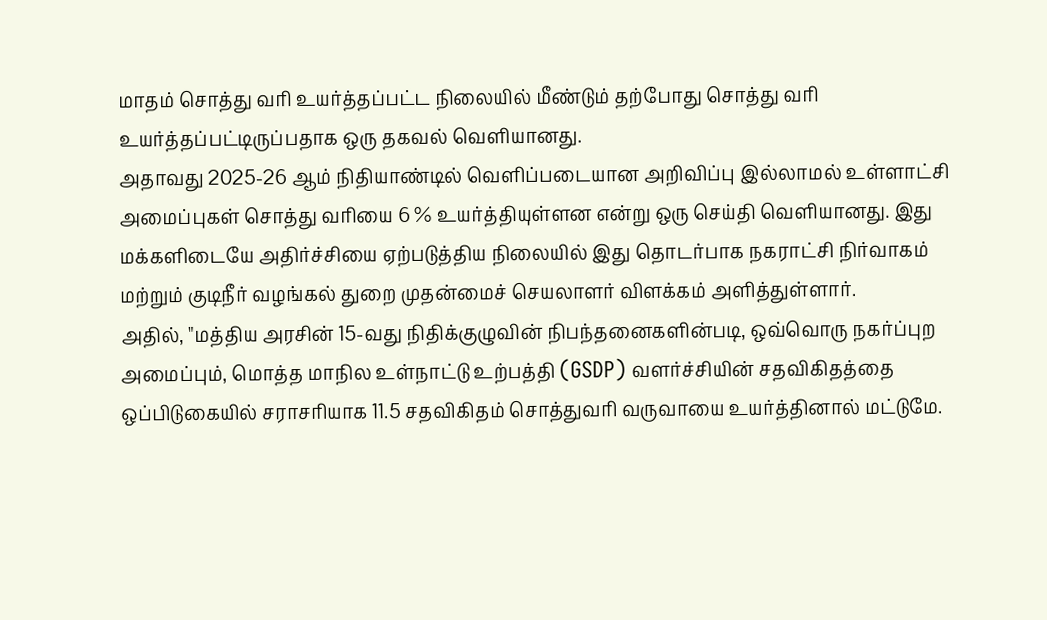மாதம் சொத்து வரி உயர்த்தப்பட்ட நிலையில் மீண்டும் தற்போது சொத்து வரி உயர்த்தப்பட்டிருப்பதாக ஒரு தகவல் வெளியானது.
அதாவது 2025-26 ஆம் நிதியாண்டில் வெளிப்படையான அறிவிப்பு இல்லாமல் உள்ளாட்சி அமைப்புகள் சொத்து வரியை 6 % உயர்த்தியுள்ளன என்று ஒரு செய்தி வெளியானது. இது மக்களிடையே அதிர்ச்சியை ஏற்படுத்திய நிலையில் இது தொடர்பாக நகராட்சி நிர்வாகம் மற்றும் குடிநீர் வழங்கல் துறை முதன்மைச் செயலாளர் விளக்கம் அளித்துள்ளார்.
அதில், "மத்திய அரசின் 15-வது நிதிக்குழுவின் நிபந்தனைகளின்படி, ஒவ்வொரு நகர்ப்புற அமைப்பும், மொத்த மாநில உள்நாட்டு உற்பத்தி (GSDP) வளர்ச்சியின் சதவிகிதத்தை ஒப்பிடுகையில் சராசரியாக 11.5 சதவிகிதம் சொத்துவரி வருவாயை உயர்த்தினால் மட்டுமே.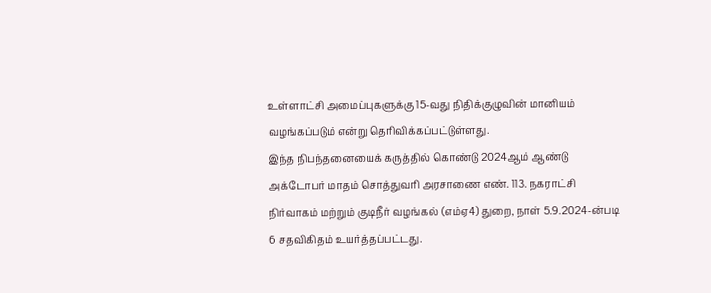உள்ளாட்சி அமைப்புகளுக்கு 15-வது நிதிக்குழுவின் மானியம் வழங்கப்படும் என்று தெரிவிக்கப்பட்டுள்ளது.
இந்த நிபந்தனையைக் கருத்தில் கொண்டு 2024ஆம் ஆண்டு அக்டோபர் மாதம் சொத்துவரி அரசாணை எண். 113. நகராட்சி நிர்வாகம் மற்றும் குடிநீர் வழங்கல் (எம்ஏ4) துறை, நாள் 5.9.2024-ன்படி 6 சதவிகிதம் உயர்த்தப்பட்டது.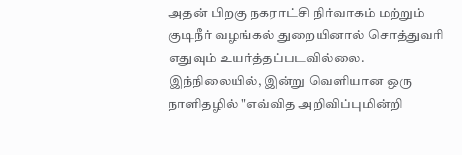அதன் பிறகு நகராட்சி நிர்வாகம் மற்றும் குடிநீர் வழங்கல் துறையினால் சொத்துவரி எதுவும் உயர்த்தப்படவில்லை.
இந்நிலையில், இன்று வெளியான ஒரு நாளிதழில் "எவ்வித அறிவிப்புமின்றி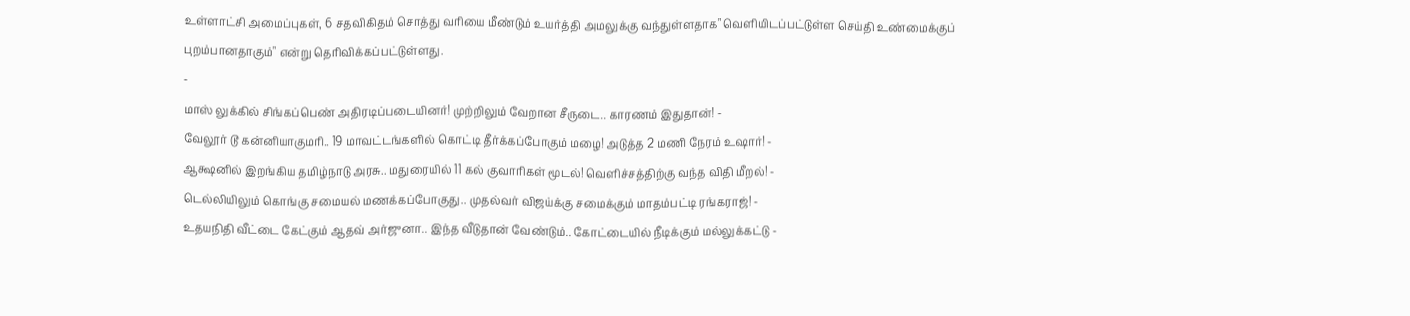உள்ளாட்சி அமைப்புகள், 6 சதவிகிதம் சொத்து வரியை மீண்டும் உயர்த்தி அமலுக்கு வந்துள்ளதாக" வெளியிடப்பட்டுள்ள செய்தி உண்மைக்குப் புறம்பானதாகும்" என்று தெரிவிக்கப்பட்டுள்ளது.
-
மாஸ் லுக்கில் சிங்கப்பெண் அதிரடிப்படையினர்! முற்றிலும் வேறான சீருடை.. காரணம் இதுதான்! -
வேலூர் டூ கன்னியாகுமரி.. 19 மாவட்டங்களில் கொட்டி தீர்க்கப்போகும் மழை! அடுத்த 2 மணி நேரம் உஷார்! -
ஆக்ஷனில் இறங்கிய தமிழ்நாடு அரசு.. மதுரையில் 11 கல் குவாரிகள் மூடல்! வெளிச்சத்திற்கு வந்த விதி மீறல்! -
டெல்லியிலும் கொங்கு சமையல் மணக்கப்போகுது.. முதல்வர் விஜய்க்கு சமைக்கும் மாதம்பட்டி ரங்கராஜ்! -
உதயநிதி வீட்டை கேட்கும் ஆதவ் அர்ஜுனா.. இந்த வீடுதான் வேண்டும்.. கோட்டையில் நீடிக்கும் மல்லுக்கட்டு -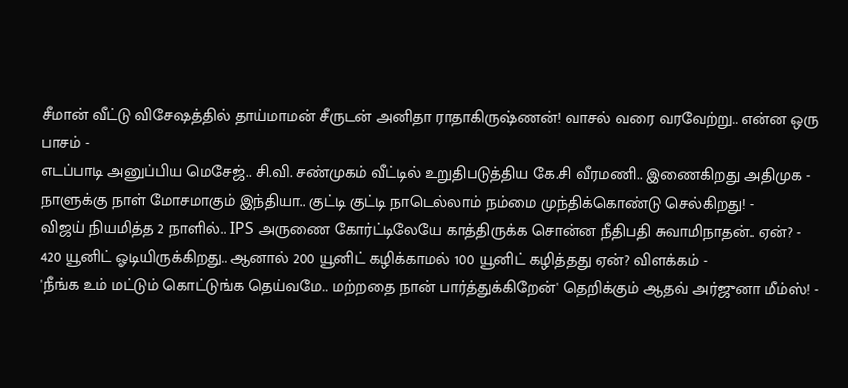சீமான் வீட்டு விசேஷத்தில் தாய்மாமன் சீருடன் அனிதா ராதாகிருஷ்ணன்! வாசல் வரை வரவேற்று.. என்ன ஒரு பாசம் -
எடப்பாடி அனுப்பிய மெசேஜ்.. சி.வி. சண்முகம் வீட்டில் உறுதிபடுத்திய கே.சி வீரமணி.. இணைகிறது அதிமுக -
நாளுக்கு நாள் மோசமாகும் இந்தியா.. குட்டி குட்டி நாடெல்லாம் நம்மை முந்திக்கொண்டு செல்கிறது! -
விஜய் நியமித்த 2 நாளில்.. IPS அருணை கோர்ட்டிலேயே காத்திருக்க சொன்ன நீதிபதி சுவாமிநாதன்.. ஏன்? -
420 யூனிட் ஓடியிருக்கிறது.. ஆனால் 200 யூனிட் கழிக்காமல் 100 யூனிட் கழித்தது ஏன்? விளக்கம் -
'நீங்க உம் மட்டும் கொட்டுங்க தெய்வமே.. மற்றதை நான் பார்த்துக்கிறேன்' தெறிக்கும் ஆதவ் அர்ஜுனா மீம்ஸ்! -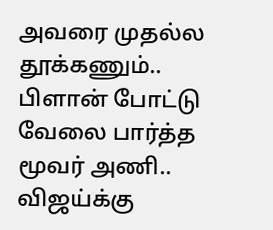அவரை முதல்ல தூக்கணும்.. பிளான் போட்டு வேலை பார்த்த மூவர் அணி.. விஜய்க்கு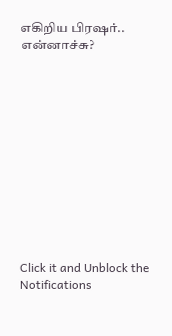எகிறிய பிரஷர்.. என்னாச்சு?












Click it and Unblock the Notifications